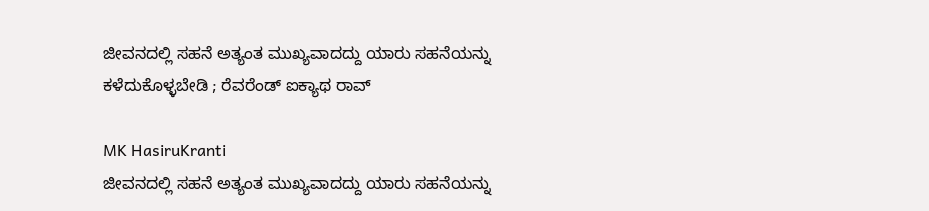ಜೀವನದಲ್ಲಿ ಸಹನೆ ಅತ್ಯಂತ ಮುಖ್ಯವಾದದ್ದು ಯಾರು ಸಹನೆಯನ್ನು ಕಳೆದುಕೊಳ್ಳಬೇಡಿ ; ರೆವರೆಂಡ್ ಐಕ್ಯಾಥ ರಾವ್

MK HasiruKranti
ಜೀವನದಲ್ಲಿ ಸಹನೆ ಅತ್ಯಂತ ಮುಖ್ಯವಾದದ್ದು ಯಾರು ಸಹನೆಯನ್ನು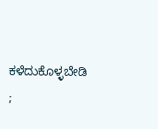ಕಳೆದುಕೊಳ್ಳಬೇಡಿ ;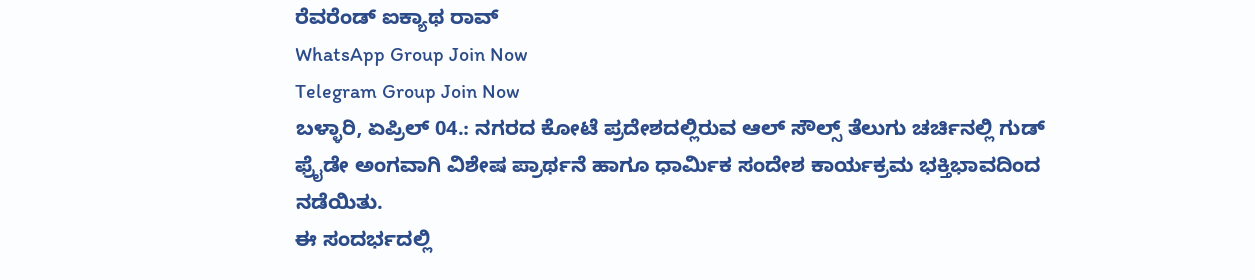ರೆವರೆಂಡ್ ಐಕ್ಯಾಥ ರಾವ್
WhatsApp Group Join Now
Telegram Group Join Now
ಬಳ್ಳಾರಿ, ಏಪ್ರಿಲ್ 04.: ನಗರದ ಕೋಟೆ ಪ್ರದೇಶದಲ್ಲಿರುವ ಆಲ್ ಸೌಲ್ಸ್ ತೆಲುಗು ಚರ್ಚಿನಲ್ಲಿ ಗುಡ್ ಫ್ರೈಡೇ ಅಂಗವಾಗಿ ವಿಶೇಷ ಪ್ರಾರ್ಥನೆ ಹಾಗೂ ಧಾರ್ಮಿಕ ಸಂದೇಶ ಕಾರ್ಯಕ್ರಮ ಭಕ್ತಿಭಾವದಿಂದ ನಡೆಯಿತು.
ಈ ಸಂದರ್ಭದಲ್ಲಿ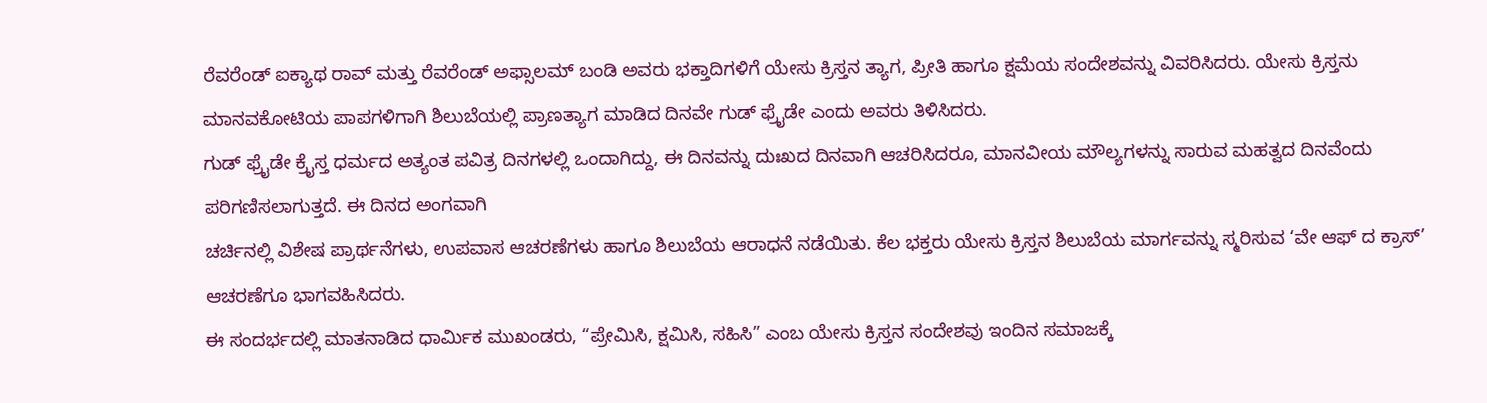ರೆವರೆಂಡ್ ಐಕ್ಯಾಥ ರಾವ್ ಮತ್ತು ರೆವರೆಂಡ್ ಅಫ್ಸಾಲಮ್ ಬಂಡಿ ಅವರು ಭಕ್ತಾದಿಗಳಿಗೆ ಯೇಸು ಕ್ರಿಸ್ತನ ತ್ಯಾಗ, ಪ್ರೀತಿ ಹಾಗೂ ಕ್ಷಮೆಯ ಸಂದೇಶವನ್ನು ವಿವರಿಸಿದರು. ಯೇಸು ಕ್ರಿಸ್ತನು ಮಾನವಕೋಟಿಯ ಪಾಪಗಳಿಗಾಗಿ ಶಿಲುಬೆಯಲ್ಲಿ ಪ್ರಾಣತ್ಯಾಗ ಮಾಡಿದ ದಿನವೇ ಗುಡ್ ಫ್ರೈಡೇ ಎಂದು ಅವರು ತಿಳಿಸಿದರು.
ಗುಡ್ ಫ್ರೈಡೇ ಕ್ರೈಸ್ತ ಧರ್ಮದ ಅತ್ಯಂತ ಪವಿತ್ರ ದಿನಗಳಲ್ಲಿ ಒಂದಾಗಿದ್ದು, ಈ ದಿನವನ್ನು ದುಃಖದ ದಿನವಾಗಿ ಆಚರಿಸಿದರೂ, ಮಾನವೀಯ ಮೌಲ್ಯಗಳನ್ನು ಸಾರುವ ಮಹತ್ವದ ದಿನವೆಂದು ಪರಿಗಣಿಸಲಾಗುತ್ತದೆ. ಈ ದಿನದ ಅಂಗವಾಗಿ
ಚರ್ಚಿನಲ್ಲಿ ವಿಶೇಷ ಪ್ರಾರ್ಥನೆಗಳು, ಉಪವಾಸ ಆಚರಣೆಗಳು ಹಾಗೂ ಶಿಲುಬೆಯ ಆರಾಧನೆ ನಡೆಯಿತು. ಕೆಲ ಭಕ್ತರು ಯೇಸು ಕ್ರಿಸ್ತನ ಶಿಲುಬೆಯ ಮಾರ್ಗವನ್ನು ಸ್ಮರಿಸುವ ‘ವೇ ಆಫ್ ದ ಕ್ರಾಸ್’ ಆಚರಣೆಗೂ ಭಾಗವಹಿಸಿದರು.
ಈ ಸಂದರ್ಭದಲ್ಲಿ ಮಾತನಾಡಿದ ಧಾರ್ಮಿಕ ಮುಖಂಡರು, “ಪ್ರೇಮಿಸಿ, ಕ್ಷಮಿಸಿ, ಸಹಿಸಿ” ಎಂಬ ಯೇಸು ಕ್ರಿಸ್ತನ ಸಂದೇಶವು ಇಂದಿನ ಸಮಾಜಕ್ಕೆ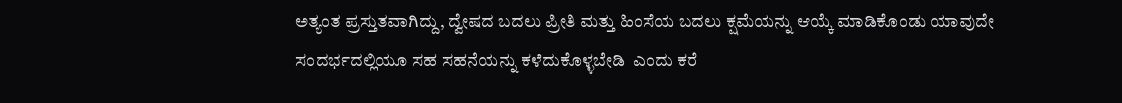ಅತ್ಯಂತ ಪ್ರಸ್ತುತವಾಗಿದ್ದು, ದ್ವೇಷದ ಬದಲು ಪ್ರೀತಿ ಮತ್ತು ಹಿಂಸೆಯ ಬದಲು ಕ್ಷಮೆಯನ್ನು ಆಯ್ಕೆ ಮಾಡಿಕೊಂಡು ಯಾವುದೇ ಸಂದರ್ಭದಲ್ಲಿಯೂ ಸಹ ಸಹನೆಯನ್ನು ಕಳೆದುಕೊಳ್ಳಬೇಡಿ  ಎಂದು ಕರೆ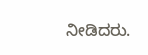ನೀಡಿದರು.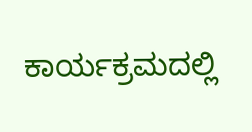ಕಾರ್ಯಕ್ರಮದಲ್ಲಿ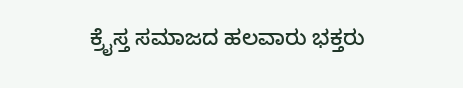ಕ್ರೈಸ್ತ ಸಮಾಜದ ಹಲವಾರು ಭಕ್ತರು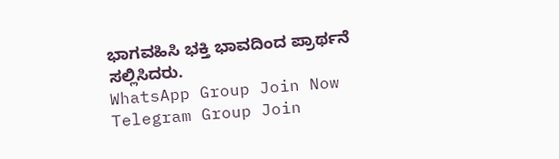ಭಾಗವಹಿಸಿ ಭಕ್ತಿ ಭಾವದಿಂದ ಪ್ರಾರ್ಥನೆ ಸಲ್ಲಿಸಿದರು.
WhatsApp Group Join Now
Telegram Group Join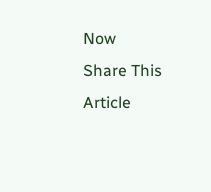Now
Share This Article